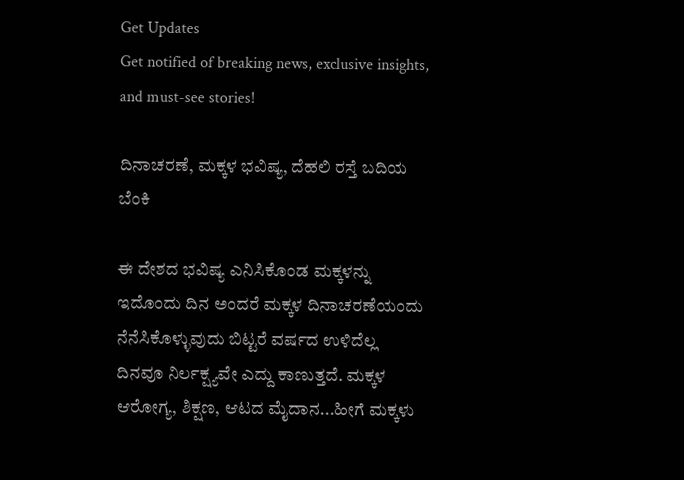Get Updates
Get notified of breaking news, exclusive insights, and must-see stories!

ದಿನಾಚರಣೆ, ಮಕ್ಕಳ ಭವಿಷ್ಯ, ದೆಹಲಿ ರಸ್ತೆ ಬದಿಯ ಬೆಂಕಿ

ಈ ದೇಶದ ಭವಿಷ್ಯ ಎನಿಸಿಕೊಂಡ ಮಕ್ಕಳನ್ನು ಇದೊಂದು ದಿನ ಅಂದರೆ ಮಕ್ಕಳ ದಿನಾಚರಣೆಯಂದು ನೆನೆಸಿಕೊಳ್ಳುವುದು ಬಿಟ್ಟರೆ ವರ್ಷದ ಉಳಿದೆಲ್ಲ ದಿನವೂ ನಿರ್ಲಕ್ಷ್ಯವೇ ಎದ್ದು ಕಾಣುತ್ತದೆ. ಮಕ್ಕಳ ಆರೋಗ್ಯ, ಶಿಕ್ಷಣ, ಆಟದ ಮೈದಾನ...ಹೀಗೆ ಮಕ್ಕಳು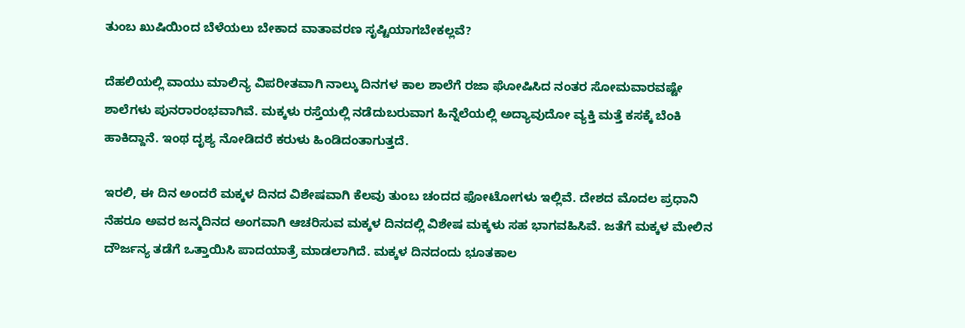ತುಂಬ ಖುಷಿಯಿಂದ ಬೆಳೆಯಲು ಬೇಕಾದ ವಾತಾವರಣ ಸೃಷ್ಟಿಯಾಗಬೇಕಲ್ಲವೆ?

ದೆಹಲಿಯಲ್ಲಿ ವಾಯು ಮಾಲಿನ್ಯ ವಿಪರೀತವಾಗಿ ನಾಲ್ಕು ದಿನಗಳ ಕಾಲ ಶಾಲೆಗೆ ರಜಾ ಘೋಷಿಸಿದ ನಂತರ ಸೋಮವಾರವಷ್ಟೇ ಶಾಲೆಗಳು ಪುನರಾರಂಭವಾಗಿವೆ. ಮಕ್ಕಳು ರಸ್ತೆಯಲ್ಲಿ ನಡೆದುಬರುವಾಗ ಹಿನ್ನೆಲೆಯಲ್ಲಿ ಅದ್ಯಾವುದೋ ವ್ಯಕ್ತಿ ಮತ್ತೆ ಕಸಕ್ಕೆ ಬೆಂಕಿ ಹಾಕಿದ್ದಾನೆ. ಇಂಥ ದೃಶ್ಯ ನೋಡಿದರೆ ಕರುಳು ಹಿಂಡಿದಂತಾಗುತ್ತದೆ.

ಇರಲಿ, ಈ ದಿನ ಅಂದರೆ ಮಕ್ಕಳ ದಿನದ ವಿಶೇಷವಾಗಿ ಕೆಲವು ತುಂಬ ಚಂದದ ಫೋಟೋಗಳು ಇಲ್ಲಿವೆ. ದೇಶದ ಮೊದಲ ಪ್ರಧಾನಿ ನೆಹರೂ ಅವರ ಜನ್ಮದಿನದ ಅಂಗವಾಗಿ ಆಚರಿಸುವ ಮಕ್ಕಳ ದಿನದಲ್ಲಿ ವಿಶೇಷ ಮಕ್ಕಳು ಸಹ ಭಾಗವಹಿಸಿವೆ. ಜತೆಗೆ ಮಕ್ಕಳ ಮೇಲಿನ ದೌರ್ಜನ್ಯ ತಡೆಗೆ ಒತ್ತಾಯಿಸಿ ಪಾದಯಾತ್ರೆ ಮಾಡಲಾಗಿದೆ. ಮಕ್ಕಳ ದಿನದಂದು ಭೂತಕಾಲ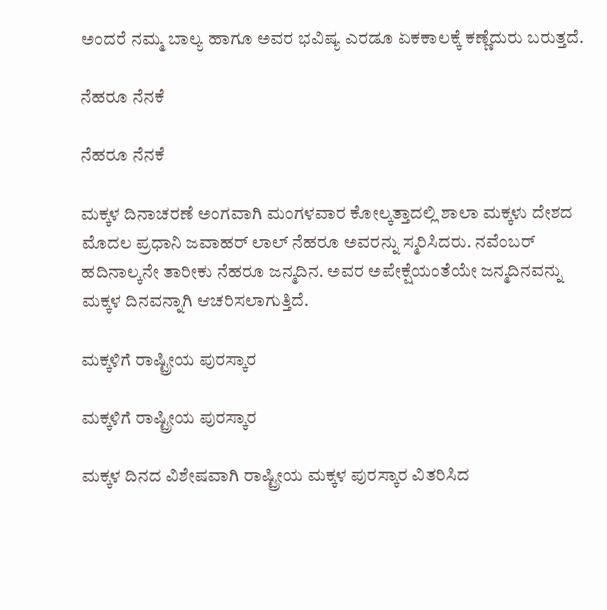ಅಂದರೆ ನಮ್ಮ ಬಾಲ್ಯ ಹಾಗೂ ಅವರ ಭವಿಷ್ಯ ಎರಡೂ ಏಕಕಾಲಕ್ಕೆ ಕಣ್ಣೆದುರು ಬರುತ್ತದೆ.

ನೆಹರೂ ನೆನಕೆ

ನೆಹರೂ ನೆನಕೆ

ಮಕ್ಕಳ ದಿನಾಚರಣೆ ಅಂಗವಾಗಿ ಮಂಗಳವಾರ ಕೋಲ್ಕತ್ತಾದಲ್ಲಿ ಶಾಲಾ ಮಕ್ಕಳು ದೇಶದ ಮೊದಲ ಪ್ರಧಾನಿ ಜವಾಹರ್ ಲಾಲ್ ನೆಹರೂ ಅವರನ್ನು ಸ್ಮರಿಸಿದರು. ನವೆಂಬರ್ ಹದಿನಾಲ್ಕನೇ ತಾರೀಕು ನೆಹರೂ ಜನ್ಮದಿನ. ಅವರ ಅಪೇಕ್ಷೆಯಂತೆಯೇ ಜನ್ಮದಿನವನ್ನು ಮಕ್ಕಳ ದಿನವನ್ನಾಗಿ ಆಚರಿಸಲಾಗುತ್ತಿದೆ.

ಮಕ್ಕಳಿಗೆ ರಾಷ್ಟ್ರೀಯ ಪುರಸ್ಕಾರ

ಮಕ್ಕಳಿಗೆ ರಾಷ್ಟ್ರೀಯ ಪುರಸ್ಕಾರ

ಮಕ್ಕಳ ದಿನದ ವಿಶೇಷವಾಗಿ ರಾಷ್ಟ್ರೀಯ ಮಕ್ಕಳ ಪುರಸ್ಕಾರ ವಿತರಿಸಿದ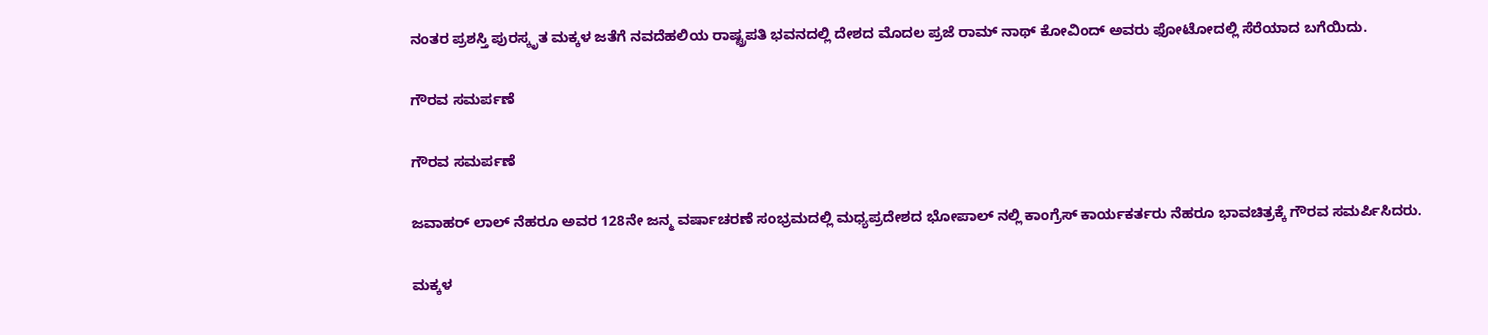ನಂತರ ಪ್ರಶಸ್ತಿ ಪುರಸ್ಕೃತ ಮಕ್ಕಳ ಜತೆಗೆ ನವದೆಹಲಿಯ ರಾಷ್ಟ್ರಪತಿ ಭವನದಲ್ಲಿ ದೇಶದ ಮೊದಲ ಪ್ರಜೆ ರಾಮ್ ನಾಥ್ ಕೋವಿಂದ್ ಅವರು ಫೋಟೋದಲ್ಲಿ ಸೆರೆಯಾದ ಬಗೆಯಿದು.

ಗೌರವ ಸಮರ್ಪಣೆ

ಗೌರವ ಸಮರ್ಪಣೆ

ಜವಾಹರ್ ಲಾಲ್ ನೆಹರೂ ಅವರ 128ನೇ ಜನ್ಮ ವರ್ಷಾಚರಣೆ ಸಂಭ್ರಮದಲ್ಲಿ ಮಧ್ಯಪ್ರದೇಶದ ಭೋಪಾಲ್ ನಲ್ಲಿ ಕಾಂಗ್ರೆಸ್ ಕಾರ್ಯಕರ್ತರು ನೆಹರೂ ಭಾವಚಿತ್ರಕ್ಕೆ ಗೌರವ ಸಮರ್ಪಿಸಿದರು.

ಮಕ್ಕಳ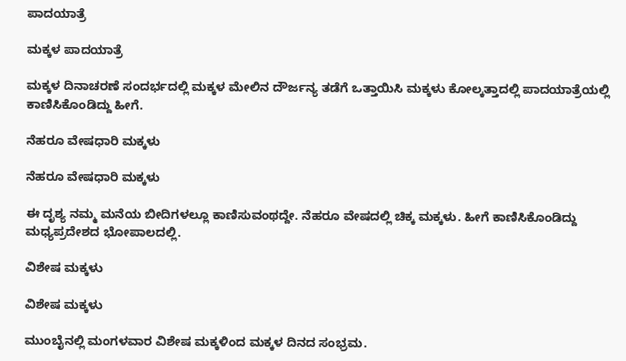ಪಾದಯಾತ್ರೆ

ಮಕ್ಕಳ ಪಾದಯಾತ್ರೆ

ಮಕ್ಕಳ ದಿನಾಚರಣೆ ಸಂದರ್ಭದಲ್ಲಿ ಮಕ್ಕಳ ಮೇಲಿನ ದೌರ್ಜನ್ಯ ತಡೆಗೆ ಒತ್ತಾಯಿಸಿ ಮಕ್ಕಳು ಕೋಲ್ಕತ್ತಾದಲ್ಲಿ ಪಾದಯಾತ್ರೆಯಲ್ಲಿ ಕಾಣಿಸಿಕೊಂಡಿದ್ದು ಹೀಗೆ.

ನೆಹರೂ ವೇಷಧಾರಿ ಮಕ್ಕಳು

ನೆಹರೂ ವೇಷಧಾರಿ ಮಕ್ಕಳು

ಈ ದೃಶ್ಯ ನಮ್ಮ ಮನೆಯ ಬೀದಿಗಳಲ್ಲೂ ಕಾಣಿಸುವಂಥದ್ದೇ. ನೆಹರೂ ವೇಷದಲ್ಲಿ ಚಿಕ್ಕ ಮಕ್ಕಳು. ಹೀಗೆ ಕಾಣಿಸಿಕೊಂಡಿದ್ದು ಮಧ್ಯಪ್ರದೇಶದ ಭೋಪಾಲದಲ್ಲಿ.

ವಿಶೇಷ ಮಕ್ಕಳು

ವಿಶೇಷ ಮಕ್ಕಳು

ಮುಂಬೈನಲ್ಲಿ ಮಂಗಳವಾರ ವಿಶೇಷ ಮಕ್ಕಳಿಂದ ಮಕ್ಕಳ ದಿನದ ಸಂಭ್ರಮ.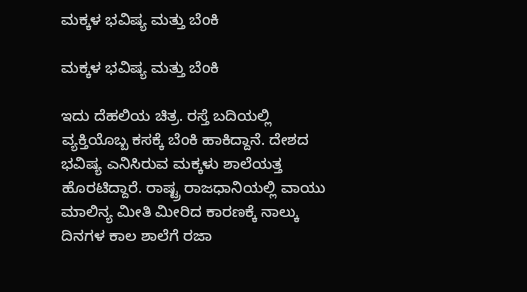ಮಕ್ಕಳ ಭವಿಷ್ಯ ಮತ್ತು ಬೆಂಕಿ

ಮಕ್ಕಳ ಭವಿಷ್ಯ ಮತ್ತು ಬೆಂಕಿ

ಇದು ದೆಹಲಿಯ ಚಿತ್ರ. ರಸ್ತೆ ಬದಿಯಲ್ಲಿ ವ್ಯಕ್ತಿಯೊಬ್ಬ ಕಸಕ್ಕೆ ಬೆಂಕಿ ಹಾಕಿದ್ದಾನೆ. ದೇಶದ ಭವಿಷ್ಯ ಎನಿಸಿರುವ ಮಕ್ಕಳು ಶಾಲೆಯತ್ತ ಹೊರಟಿದ್ದಾರೆ. ರಾಷ್ಟ್ರ ರಾಜಧಾನಿಯಲ್ಲಿ ವಾಯು ಮಾಲಿನ್ಯ ಮೀತಿ ಮೀರಿದ ಕಾರಣಕ್ಕೆ ನಾಲ್ಕು ದಿನಗಳ ಕಾಲ ಶಾಲೆಗೆ ರಜಾ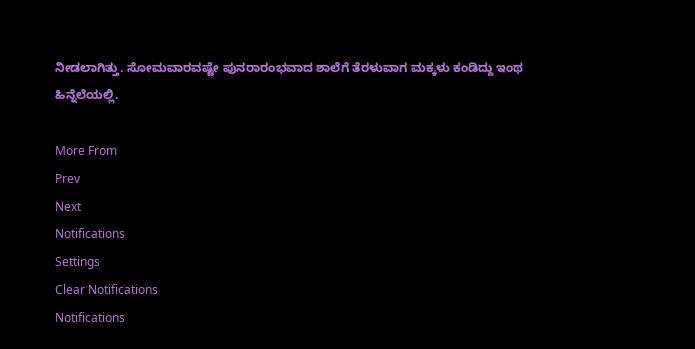ನೀಡಲಾಗಿತ್ತು. ಸೋಮವಾರವಷ್ಟೇ ಪುನರಾರಂಭವಾದ ಶಾಲೆಗೆ ತೆರಳುವಾಗ ಮಕ್ಕಳು ಕಂಡಿದ್ದು ಇಂಥ ಹಿನ್ನೆಲೆಯಲ್ಲಿ.

More From
Prev
Next
Notifications
Settings
Clear Notifications
Notifications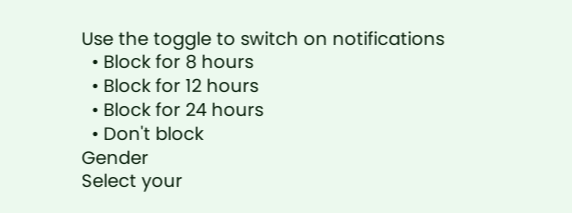Use the toggle to switch on notifications
  • Block for 8 hours
  • Block for 12 hours
  • Block for 24 hours
  • Don't block
Gender
Select your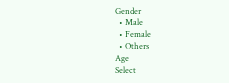Gender
  • Male
  • Female
  • Others
Age
Select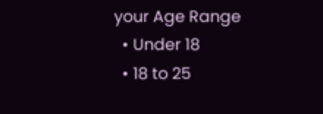your Age Range
  • Under 18
  • 18 to 25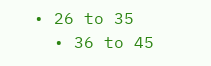• 26 to 35
  • 36 to 45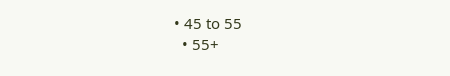• 45 to 55
  • 55+